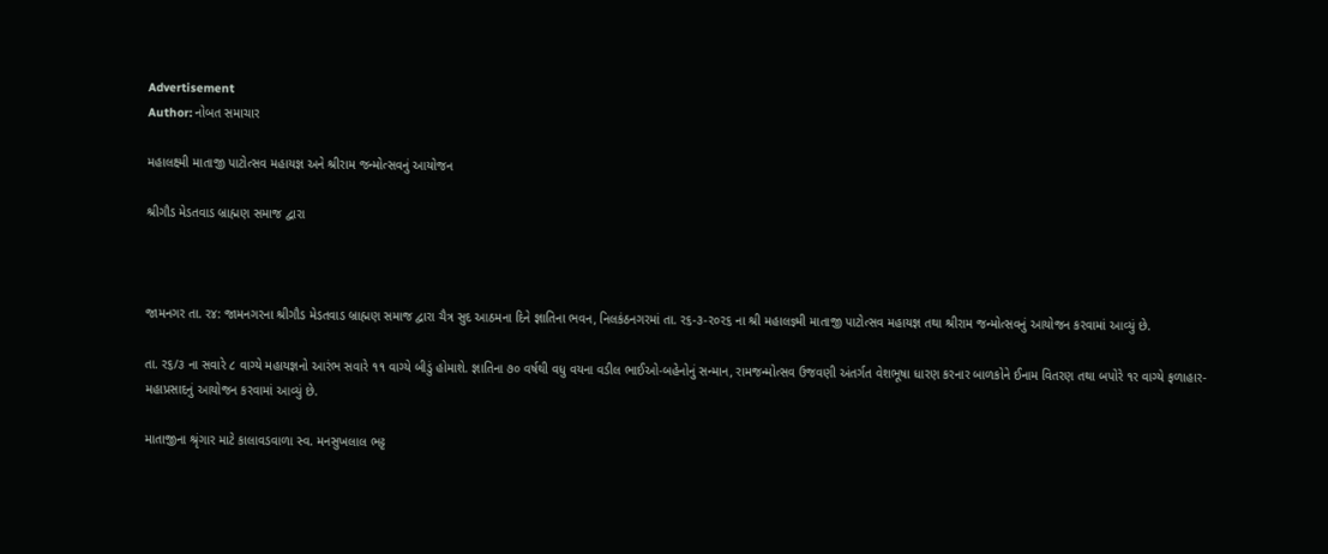Advertisement
Author: નોબત સમાચાર

મહાલક્ષ્મી માતાજી પાટોત્સવ મહાયજ્ઞ અને શ્રીરામ જન્મોત્સવનું આયોજન

શ્રીગૌડ મેડતવાડ બ્રાહ્મણ સમાજ દ્વારા



જામનગર તા. ર૪: જામનગરના શ્રીગૌડ મેડતવાડ બ્રાહ્મણ સમાજ દ્વારા ચૈત્ર સુદ આઠમના દિને જ્ઞાતિના ભવન, નિલકંઠનગરમાં તા. ર૬-૩-ર૦ર૬ ના શ્રી મહાલજ્ઞ્મી માતાજી પાટોત્સવ મહાયજ્ઞ તથા શ્રીરામ જન્મોત્સવનું આયોજન કરવામાં આવ્યું છે.

તા. ર૬/૩ ના સવારે ૮ વાગ્યે મહાયજ્ઞનો આરંભ સવારે ૧૧ વાગ્યે બીડું હોમાશે. જ્ઞાતિના ૭૦ વર્ષથી વધુ વયના વડીલ ભાઈઓ-બહેનોનું સન્માન, રામજન્મોત્સવ ઉજવણી અંતર્ગત વેશભૂષા ધારણ કરનાર બાળકોને ઈનામ વિતરણ તથા બપોરે ૧ર વાગ્યે ફળાહાર-મહાપ્રસાદનું આયોજન કરવામાં આવ્યું છે.

માતાજીના શ્રૃંગાર માટે કાલાવડવાળા સ્વ. મનસુખલાલ ભટ્ટ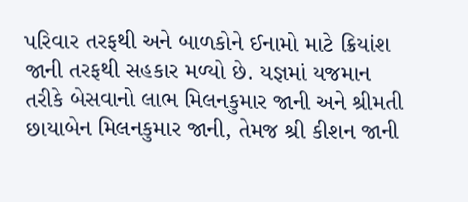પરિવાર તરફથી અને બાળકોને ઈનામો માટે ક્રિયાંશ જાની તરફથી સહકાર મળ્યો છે. યજ્ઞમાં યજમાન તરીકે બેસવાનો લાભ મિલનકુમાર જાની અને શ્રીમતી છાયાબેન મિલનકુમાર જાની, તેમજ શ્રી કીશન જાની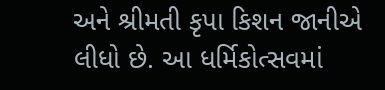અને શ્રીમતી કૃપા કિશન જાનીએ લીધો છે. આ ધર્મિકોત્સવમાં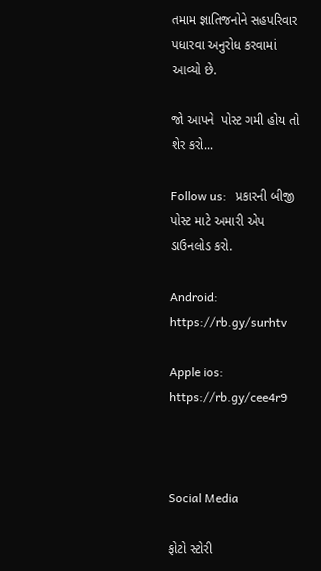તમામ જ્ઞાતિજનોને સહપરિવાર પધારવા અનુરોધ કરવામાં આવ્યો છે.

જો આપને  પોસ્ટ ગમી હોય તો શેર કરો...

Follow us:   પ્રકારની બીજી પોસ્ટ માટે અમારી એપ ડાઉનલોડ કરો.

Android: https://rb.gy/surhtv

Apple ios: https://rb.gy/cee4r9



Social Media

ફોટો સ્ટોરી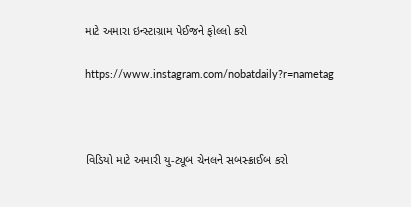માટે અમારા ઇન્સ્ટાગ્રામ પેઈજને ફોલ્લો કરો

https://www.instagram.com/nobatdaily?r=nametag



વિડિયો માટે અમારી યુ-ટ્યૂબ ચેનલને સબસ્ક્રાઈબ કરો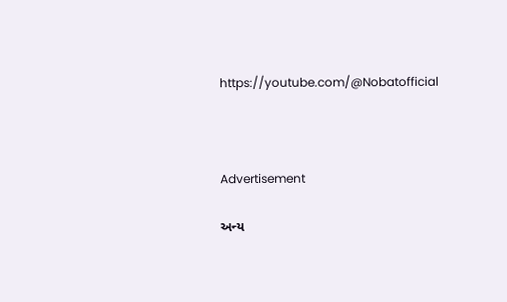https://youtube.com/@Nobatofficial



Advertisement

અન્ય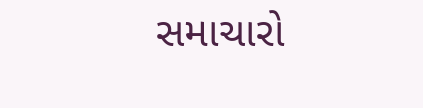સમાચારો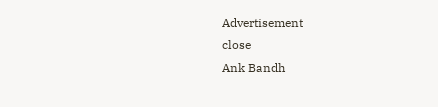Advertisement
close
Ank Bandh